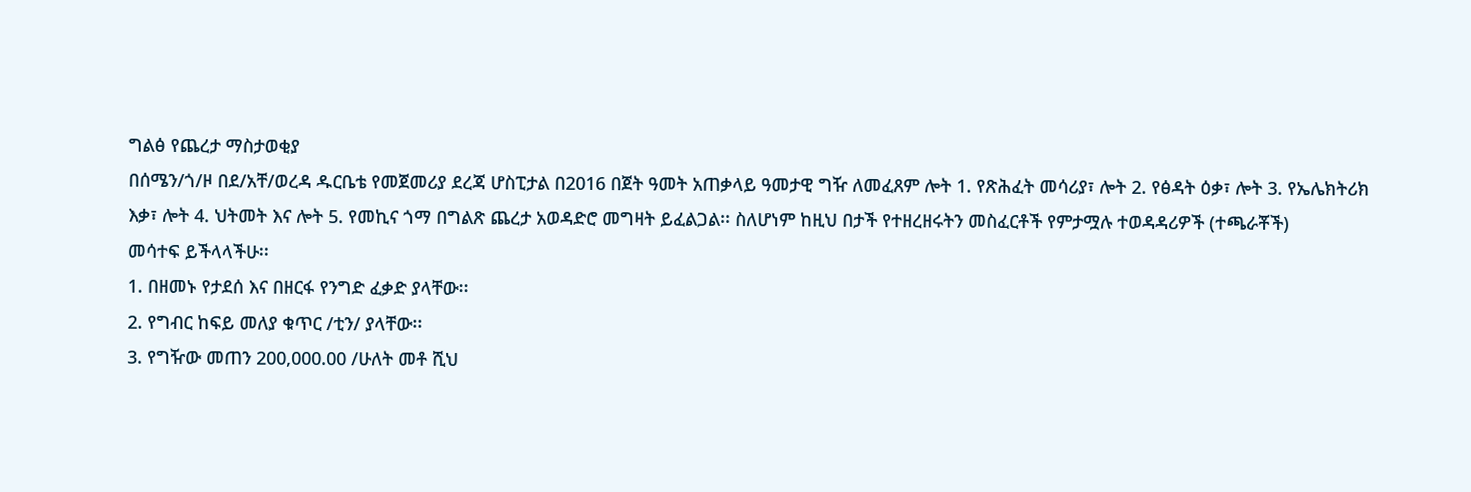ግልፅ የጨረታ ማስታወቂያ
በሰሜን/ጎ/ዞ በደ/አቸ/ወረዳ ዱርቤቴ የመጀመሪያ ደረጃ ሆስፒታል በ2016 በጀት ዓመት አጠቃላይ ዓመታዊ ግዥ ለመፈጸም ሎት 1. የጽሕፈት መሳሪያ፣ ሎት 2. የፅዳት ዕቃ፣ ሎት 3. የኤሌክትሪክ
እቃ፣ ሎት 4. ህትመት እና ሎት 5. የመኪና ጎማ በግልጽ ጨረታ አወዳድሮ መግዛት ይፈልጋል፡፡ ስለሆነም ከዚህ በታች የተዘረዘሩትን መስፈርቶች የምታሟሉ ተወዳዳሪዎች (ተጫራቾች)
መሳተፍ ይችላላችሁ፡፡
1. በዘመኑ የታደሰ እና በዘርፋ የንግድ ፈቃድ ያላቸው፡፡
2. የግብር ከፍይ መለያ ቁጥር /ቲን/ ያላቸው፡፡
3. የግዥው መጠን 200,000.00 /ሁለት መቶ ሺህ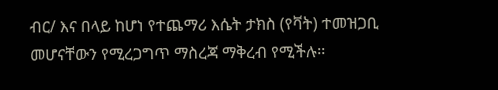ብር/ እና በላይ ከሆነ የተጨማሪ እሴት ታክስ (የቫት) ተመዝጋቢ መሆናቸውን የሚረጋግጥ ማስረጃ ማቅረብ የሚችሉ፡፡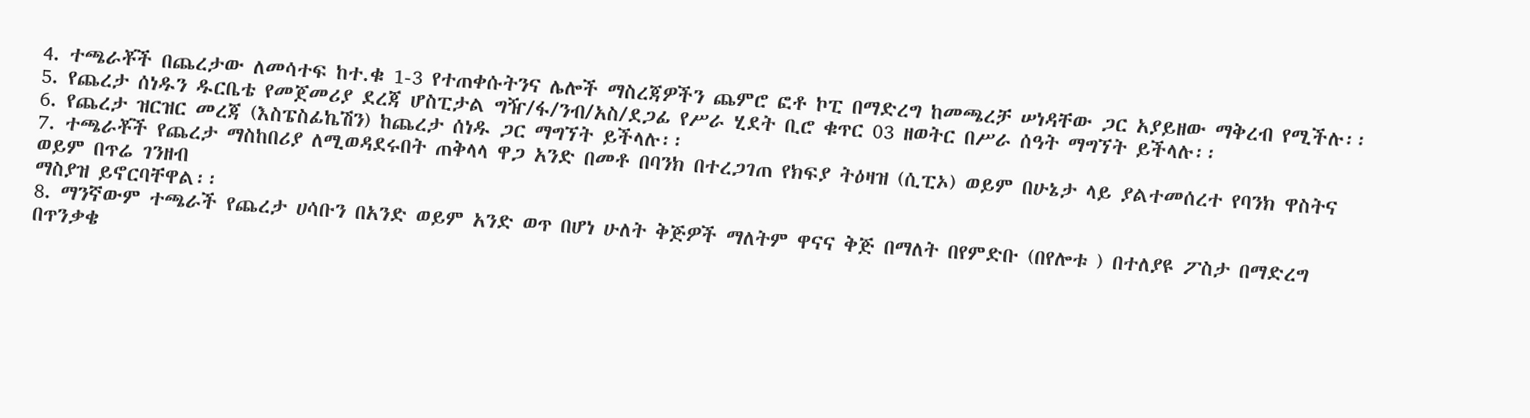4. ተጫራቾች በጨረታው ለመሳተፍ ከተ.ቁ 1-3 የተጠቀሱትንና ሌሎች ማስረጃዎችን ጨምሮ ፎቶ ኮፒ በማድረግ ከመጫረቻ ሠነዳቸው ጋር አያይዘው ማቅረብ የሚችሉ፡፡
5. የጨረታ ሰነዱን ዱርቤቴ የመጀመሪያ ደረጃ ሆስፒታል ግዥ/ፋ/ንብ/አስ/ደጋፊ የሥራ ሂደት ቢሮ ቁጥር 03 ዘወትር በሥራ ሰዓት ማግኘት ይችላሉ፡፡
6. የጨረታ ዝርዝር መረጃ (እስፔስፊኬሽን) ከጨረታ ሰነዱ ጋር ማግኘት ይችላሉ፡፡
7. ተጫራቾች የጨረታ ማስከበሪያ ለሚወዳደሩበት ጠቅላላ ዋጋ አንድ በመቶ በባንክ በተረጋገጠ የክፍያ ትዕዛዝ (ሲፒኦ) ወይም በሁኔታ ላይ ያልተመሰረተ የባንክ ዋስትና ወይም በጥሬ ገንዘብ
ማስያዝ ይኖርባቸዋል፡፡
8. ማንኛውም ተጫራች የጨረታ ሀሳቡን በአንድ ወይም አንድ ወጥ በሆነ ሁለት ቅጅዎች ማለትም ዋናና ቅጅ በማለት በየምድቡ (በየሎቱ ) በተለያዩ ፖስታ በማድረግ በጥንቃቄ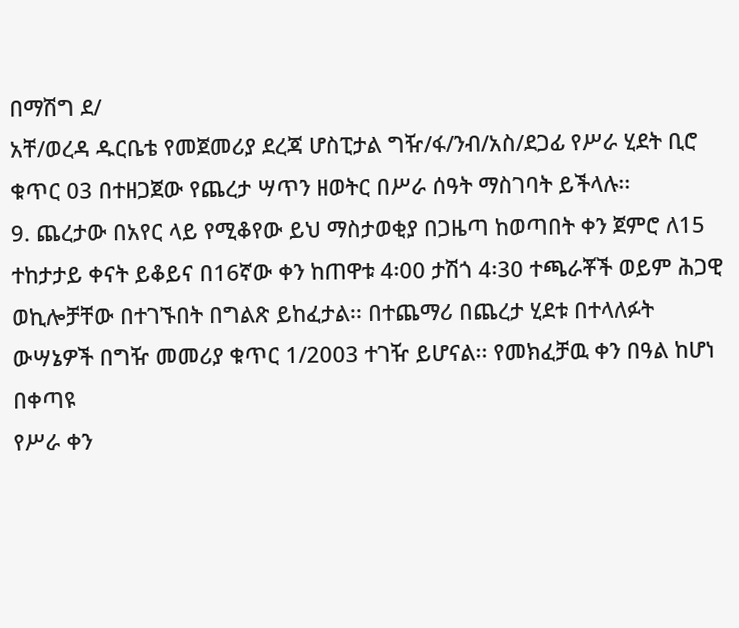በማሽግ ደ/
አቸ/ወረዳ ዱርቤቴ የመጀመሪያ ደረጃ ሆስፒታል ግዥ/ፋ/ንብ/አስ/ደጋፊ የሥራ ሂደት ቢሮ ቁጥር 03 በተዘጋጀው የጨረታ ሣጥን ዘወትር በሥራ ሰዓት ማስገባት ይችላሉ፡፡
9. ጨረታው በአየር ላይ የሚቆየው ይህ ማስታወቂያ በጋዜጣ ከወጣበት ቀን ጀምሮ ለ15 ተከታታይ ቀናት ይቆይና በ16ኛው ቀን ከጠዋቱ 4፡00 ታሽጎ 4፡30 ተጫራቾች ወይም ሕጋዊ
ወኪሎቻቸው በተገኙበት በግልጽ ይከፈታል፡፡ በተጨማሪ በጨረታ ሂደቱ በተላለፉት ውሣኔዎች በግዥ መመሪያ ቁጥር 1/2003 ተገዥ ይሆናል፡፡ የመክፈቻዉ ቀን በዓል ከሆነ በቀጣዩ
የሥራ ቀን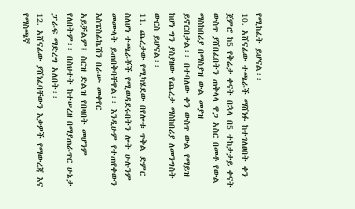የሚከፈት ይሆናል፡፡
10. አሸናፊው ተጫራች ማሸነፉ ከተገለፀበት ቀን ጀምሮ ከ5 የቅሬታ ቀናት በኋላ በ5 ተከታታይ ቀናት ውስጥ ያሸበፈበትን ጠቅላላ ዋጋ አስር በመቶ የውል ማስከበሪያ በማስያዝ ውል መያዝ
ይኖርበታል፡፡ በተባለው ቀን ውስጥ ውል የማይዝ ከሆነ ግን ያስያዘው የጨረታ ማስከበሪያ ለመንግስት ውርስ ይሆናል፡፡
11. ጨረታው የሚካሄደው በየሎቱ ጥቅል ድምር ስለሆነ ተጫራቾች የሚወዳደሩበትን ሎት ሁሉንም መሙላት ይጠበቅባቸዋል፡፡ እንዲሁም የተጠየቀውን እስፔስፊኬሽን በራሡ መቀየር
አይቻልም፤ ስርዝ ድልዝ የበዛበት መሆንም የለበትም፡፡ በስህተት ከተሠረዘ በማያጠራጥር ሁኔታ ፓራፍ ማድረግ አለበት፡፡
12. አሸናፊው ያሸነፈባቸውን እቃዎች የማውረጃ እና የማስጫኛ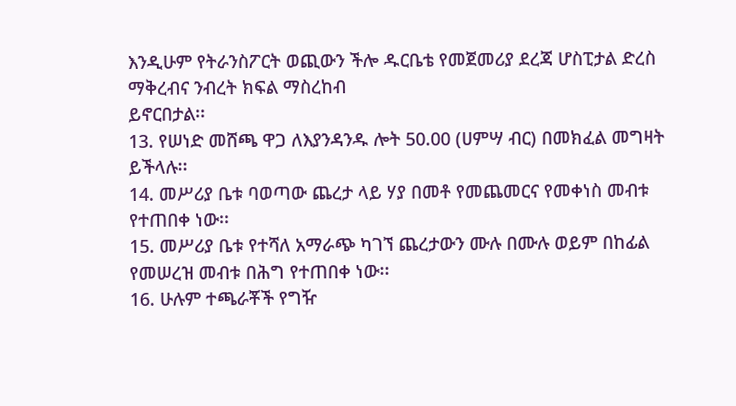እንዲሁም የትራንስፖርት ወጪውን ችሎ ዱርቤቴ የመጀመሪያ ደረጃ ሆስፒታል ድረስ ማቅረብና ንብረት ክፍል ማስረከብ
ይኖርበታል፡፡
13. የሠነድ መሸጫ ዋጋ ለእያንዳንዱ ሎት 50.00 (ሀምሣ ብር) በመክፈል መግዛት ይችላሉ፡፡
14. መሥሪያ ቤቱ ባወጣው ጨረታ ላይ ሃያ በመቶ የመጨመርና የመቀነስ መብቱ የተጠበቀ ነው፡፡
15. መሥሪያ ቤቱ የተሻለ አማራጭ ካገኘ ጨረታውን ሙሉ በሙሉ ወይም በከፊል የመሠረዝ መብቱ በሕግ የተጠበቀ ነው፡፡
16. ሁሉም ተጫራቾች የግዥ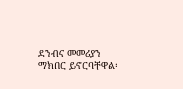ደንብና መመሪያን ማክበር ይኖርባቸዋል፡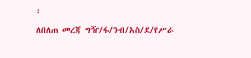፡
ለበለጠ መረጃ ግዥ/ፋ/ንብ/አስ/ደ/የሥራ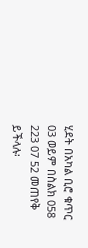ሂደት በአካል ቢሮ ቁጥር 03 ወይም በስልክ 058 223 07 52 መጠየቅ ይችላሉ፡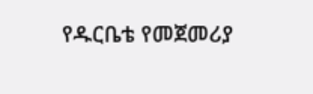የዱርቤቴ የመጀመሪያ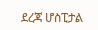ደረጃ ሆስፒታል